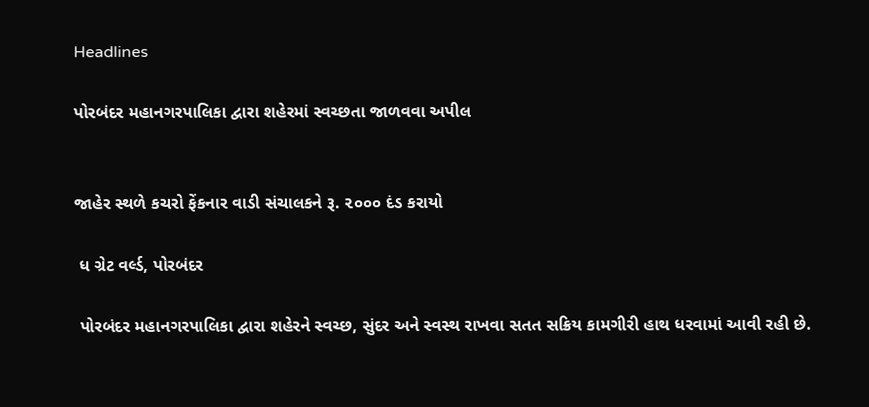Headlines

પોરબંદર મહાનગરપાલિકા દ્વારા શહેરમાં સ્વચ્છતા જાળવવા અપીલ


જાહેર સ્થળે કચરો ફેંકનાર વાડી સંચાલકને રૂ. ૨૦૦૦ દંડ કરાયો

 ધ ગ્રેટ વર્લ્ડ, પોરબંદર

 પોરબંદર મહાનગરપાલિકા દ્વારા શહેરને સ્વચ્છ, સુંદર અને સ્વસ્થ રાખવા સતત સક્રિય કામગીરી હાથ ધરવામાં આવી રહી છે.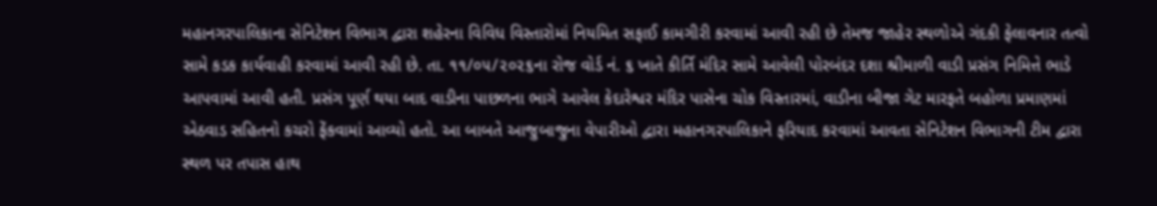મહાનગરપાલિકાના સેનિટેશન વિભાગ દ્વારા શહેરના વિવિધ વિસ્તારોમાં નિયમિત સફાઈ કામગીરી કરવામાં આવી રહી છે તેમજ જાહેર સ્થળોએ ગંદકી ફેલાવનાર તત્વો સામે કડક કાર્યવાહી કરવામાં આવી રહી છે. તા. ૧૧/૦૫/૨૦૨૬ના રોજ વોર્ડ નં. ૬ ખાતે કીર્તિ મંદિર સામે આવેલી પોરબંદર દશા શ્રીમાળી વાડી પ્રસંગ નિમિત્તે ભાડે આપવામાં આવી હતી. પ્રસંગ પૂર્ણ થયા બાદ વાડીના પાછળના ભાગે આવેલ કેદારેશ્વર મંદિર પાસેના ચોક વિસ્તારમાં, વાડીના બીજા ગેટ મારફતે બહોળા પ્રમાણમાં એઠવાડ સહિતનો કચરો ફેંકવામાં આવ્યો હતો. આ બાબતે આજુબાજુના વેપારીઓ દ્વારા મહાનગરપાલિકાને ફરિયાદ કરવામાં આવતા સેનિટેશન વિભાગની ટીમ દ્વારા સ્થળ પર તપાસ હાથ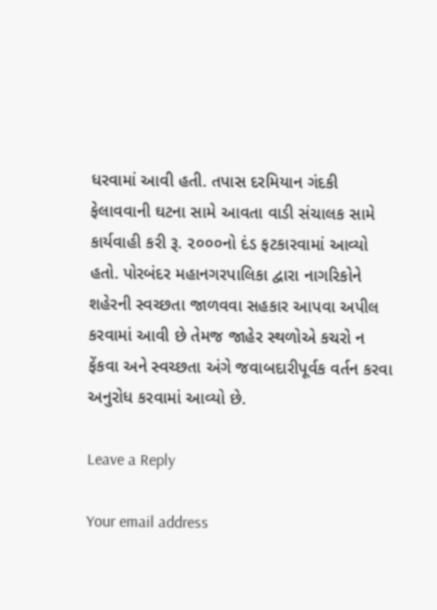ધરવામાં આવી હતી. તપાસ દરમિયાન ગંદકી ફેલાવવાની ઘટના સામે આવતા વાડી સંચાલક સામે કાર્યવાહી કરી રૂ. ૨૦૦૦નો દંડ ફટકારવામાં આવ્યો હતો. પોરબંદર મહાનગરપાલિકા દ્વારા નાગરિકોને શહેરની સ્વચ્છતા જાળવવા સહકાર આપવા અપીલ કરવામાં આવી છે તેમજ જાહેર સ્થળોએ કચરો ન ફેંકવા અને સ્વચ્છતા અંગે જવાબદારીપૂર્વક વર્તન કરવા અનુરોધ કરવામાં આવ્યો છે.

Leave a Reply

Your email address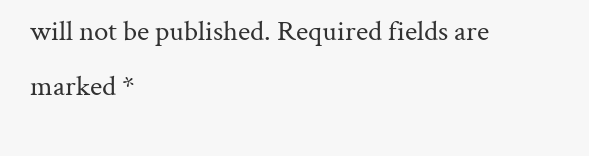will not be published. Required fields are marked *